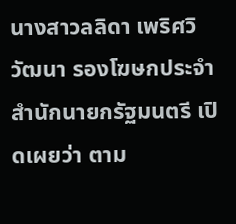นางสาวลลิดา เพริศวิวัฒนา รองโฆษกประจำสำนักนายกรัฐมนตรี เปิดเผยว่า ตาม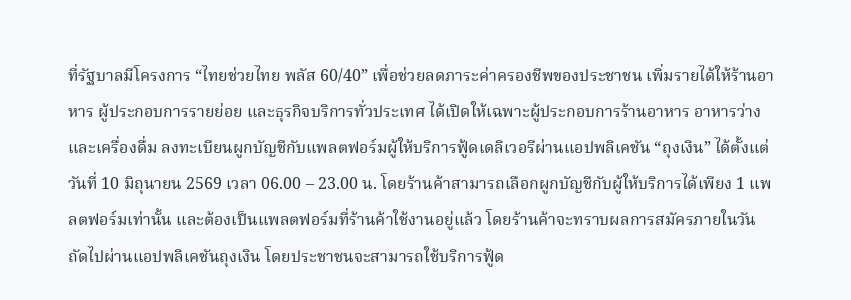ที่รัฐบาลมีโครงการ “ไทยช่วยไทย พลัส 60/40” เพื่อช่วยลดภาระค่าครองชีพของประชาชน เพิ่มรายได้ให้ร้านอาหาร ผู้ประกอบการรายย่อย และธุรกิจบริการทั่วประเทศ ได้เปิดให้เฉพาะผู้ประกอบการร้านอาหาร อาหารว่าง และเครื่องดื่ม ลงทะเบียนผูกบัญชีกับแพลตฟอร์มผู้ให้บริการฟู้ดเดลิเวอรีผ่านแอปพลิเคชัน “ถุงเงิน” ได้ตั้งแต่วันที่ 10 มิถุนายน 2569 เวลา 06.00 – 23.00 น. โดยร้านค้าสามารถเลือกผูกบัญชีกับผู้ให้บริการได้เพียง 1 แพลตฟอร์มเท่านั้น และต้องเป็นแพลตฟอร์มที่ร้านค้าใช้งานอยู่แล้ว โดยร้านค้าจะทราบผลการสมัครภายในวันถัดไปผ่านแอปพลิเคชันถุงเงิน โดยประชาชนจะสามารถใช้บริการฟู้ด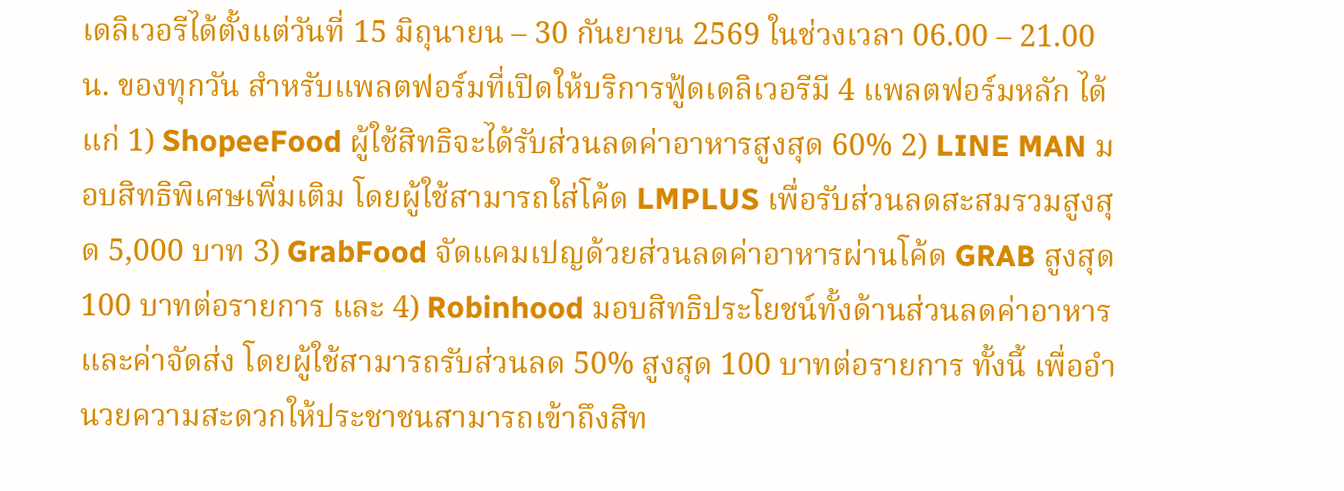เดลิเวอรีได้ตั้งแต่วันที่ 15 มิถุนายน – 30 กันยายน 2569 ในช่วงเวลา 06.00 – 21.00 น. ของทุกวัน สำหรับแพลตฟอร์มที่เปิดให้บริการฟู้ดเดลิเวอรีมี 4 แพลตฟอร์มหลัก ได้แก่ 1) ShopeeFood ผู้ใช้สิทธิจะได้รับส่วนลดค่าอาหารสูงสุด 60% 2) LINE MAN มอบสิทธิพิเศษเพิ่มเติม โดยผู้ใช้สามารถใส่โค้ด LMPLUS เพื่อรับส่วนลดสะสมรวมสูงสุด 5,000 บาท 3) GrabFood จัดแคมเปญด้วยส่วนลดค่าอาหารผ่านโค้ด GRAB สูงสุด 100 บาทต่อรายการ และ 4) Robinhood มอบสิทธิประโยชน์ทั้งด้านส่วนลดค่าอาหารและค่าจัดส่ง โดยผู้ใช้สามารถรับส่วนลด 50% สูงสุด 100 บาทต่อรายการ ทั้งนี้ เพื่ออำนวยความสะดวกให้ประชาชนสามารถเข้าถึงสิท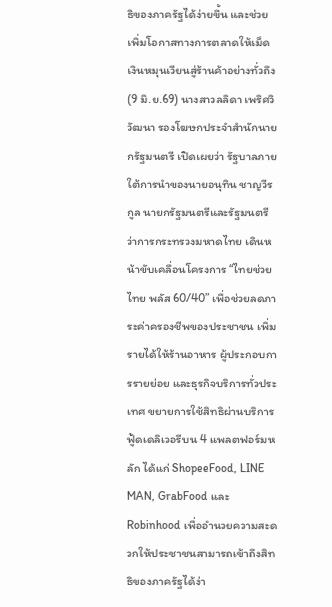ธิของภาครัฐได้ง่ายขึ้น และช่วยเพิ่มโอกาสทางการตลาดให้เม็ดเงินหมุนเวียนสู่ร้านค้าอย่างทั่วถึง
(9 มิ.ย.69) นางสาวลลิดา เพริศวิวัฒนา รองโฆษกประจำสำนักนายกรัฐมนตรี เปิดเผยว่า รัฐบาลภายใต้การนำของนายอนุทิน ชาญวีรกูล นายกรัฐมนตรีและรัฐมนตรีว่าการกระทรวงมหาดไทย เดินหน้าขับเคลื่อนโครงการ “ไทยช่วยไทย พลัส 60/40” เพื่อช่วยลดภาระค่าครองชีพของประชาชน เพิ่มรายได้ให้ร้านอาหาร ผู้ประกอบการรายย่อย และธุรกิจบริการทั่วประเทศ ขยายการใช้สิทธิผ่านบริการฟู้ดเดลิเวอรีบน 4 แพลตฟอร์มหลัก ได้แก่ ShopeeFood, LINE MAN, GrabFood และ Robinhood เพื่ออำนวยความสะดวกให้ประชาชนสามารถเข้าถึงสิทธิของภาครัฐได้ง่า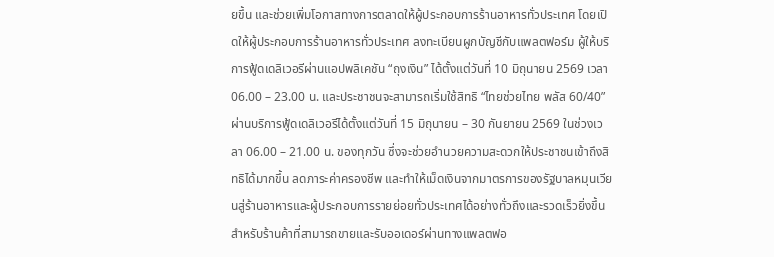ยขึ้น และช่วยเพิ่มโอกาสทางการตลาดให้ผู้ประกอบการร้านอาหารทั่วประเทศ โดยเปิดให้ผู้ประกอบการร้านอาหารทั่วประเทศ ลงทะเบียนผูกบัญชีกับแพลตฟอร์ม ผู้ให้บริการฟู้ดเดลิเวอรีผ่านแอปพลิเคชัน “ถุงเงิน” ได้ตั้งแต่วันที่ 10 มิถุนายน 2569 เวลา 06.00 – 23.00 น. และประชาชนจะสามารถเริ่มใช้สิทธิ “ไทยช่วยไทย พลัส 60/40” ผ่านบริการฟู้ดเดลิเวอรีได้ตั้งแต่วันที่ 15 มิถุนายน – 30 กันยายน 2569 ในช่วงเวลา 06.00 – 21.00 น. ของทุกวัน ซึ่งจะช่วยอำนวยความสะดวกให้ประชาชนเข้าถึงสิทธิได้มากขึ้น ลดภาระค่าครองชีพ และทำให้เม็ดเงินจากมาตรการของรัฐบาลหมุนเวียนสู่ร้านอาหารและผู้ประกอบการรายย่อยทั่วประเทศได้อย่างทั่วถึงและรวดเร็วยิ่งขึ้น
สำหรับร้านค้าที่สามารถขายและรับออเดอร์ผ่านทางแพลตฟอ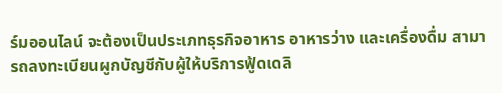ร์มออนไลน์ จะต้องเป็นประเภทธุรกิจอาหาร อาหารว่าง และเครื่องดื่ม สามารถลงทะเบียนผูกบัญชีกับผู้ให้บริการฟู้ดเดลิ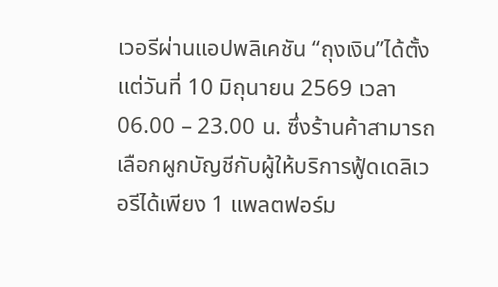เวอรีผ่านแอปพลิเคชัน “ถุงเงิน”ได้ตั้งแต่วันที่ 10 มิถุนายน 2569 เวลา 06.00 – 23.00 น. ซึ่งร้านค้าสามารถเลือกผูกบัญชีกับผู้ให้บริการฟู้ดเดลิเวอรีได้เพียง 1 แพลตฟอร์ม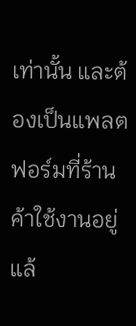เท่านั้น และต้องเป็นแพลตฟอร์มที่ร้านค้าใช้งานอยู่แล้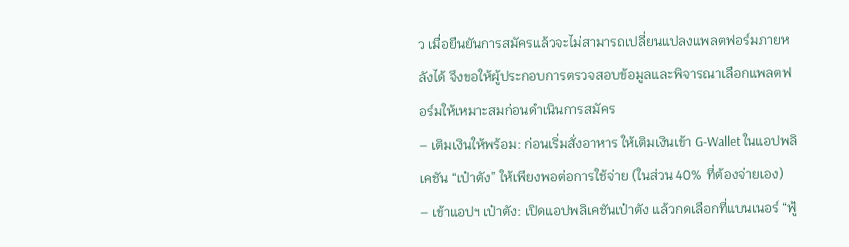ว เมื่อยืนยันการสมัครแล้วจะไม่สามารถเปลี่ยนแปลงแพลตฟอร์มภายหลังได้ จึงขอให้ผู้ประกอบการตรวจสอบข้อมูลและพิจารณาเลือกแพลตฟอร์มให้เหมาะสมก่อนดำเนินการสมัคร
– เติมเงินให้พร้อม: ก่อนเริ่มสั่งอาหาร ให้เติมเงินเข้า G-Wallet ในแอปพลิเคชัน “เป๋าตัง” ให้เพียงพอต่อการใช้จ่าย (ในส่วน 40% ที่ต้องจ่ายเอง)
– เข้าแอปฯ เป๋าตัง: เปิดแอปพลิเคชันเป๋าตัง แล้วกดเลือกที่แบนเนอร์ “ฟู้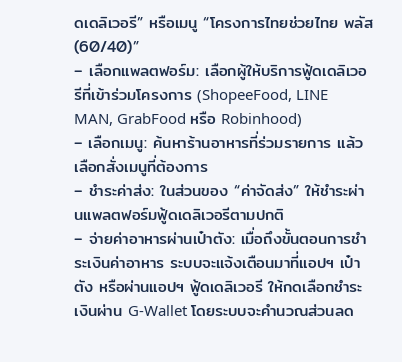ดเดลิเวอรี” หรือเมนู “โครงการไทยช่วยไทย พลัส (60/40)”
– เลือกแพลตฟอร์ม: เลือกผู้ให้บริการฟู้ดเดลิเวอรีที่เข้าร่วมโครงการ (ShopeeFood, LINE MAN, GrabFood หรือ Robinhood)
– เลือกเมนู: ค้นหาร้านอาหารที่ร่วมรายการ แล้วเลือกสั่งเมนูที่ต้องการ
– ชำระค่าส่ง: ในส่วนของ “ค่าจัดส่ง” ให้ชำระผ่านแพลตฟอร์มฟู้ดเดลิเวอรีตามปกติ
– จ่ายค่าอาหารผ่านเป๋าตัง: เมื่อถึงขั้นตอนการชำระเงินค่าอาหาร ระบบจะแจ้งเตือนมาที่แอปฯ เป๋าตัง หรือผ่านแอปฯ ฟู้ดเดลิเวอรี ให้กดเลือกชำระเงินผ่าน G-Wallet โดยระบบจะคำนวณส่วนลด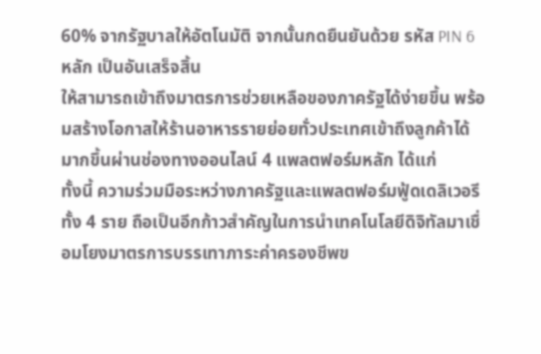60% จากรัฐบาลให้อัตโนมัติ จากนั้นกดยืนยันด้วย รหัส PIN 6 หลัก เป็นอันเสร็จสิ้น
ให้สามารถเข้าถึงมาตรการช่วยเหลือของภาครัฐได้ง่ายขึ้น พร้อมสร้างโอกาสให้ร้านอาหารรายย่อยทั่วประเทศเข้าถึงลูกค้าได้มากขึ้นผ่านช่องทางออนไลน์ 4 แพลตฟอร์มหลัก ได้แก่
ทั้งนี้ ความร่วมมือระหว่างภาครัฐและแพลตฟอร์มฟู้ดเดลิเวอรีทั้ง 4 ราย ถือเป็นอีกก้าวสำคัญในการนำเทคโนโลยีดิจิทัลมาเชื่อมโยงมาตรการบรรเทาภาระค่าครองชีพข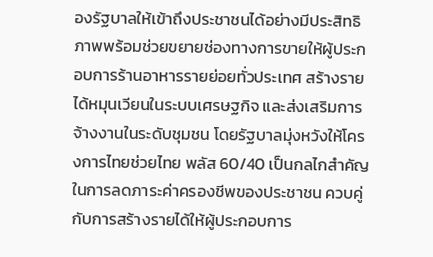องรัฐบาลให้เข้าถึงประชาชนได้อย่างมีประสิทธิภาพพร้อมช่วยขยายช่องทางการขายให้ผู้ประกอบการร้านอาหารรายย่อยทั่วประเทศ สร้างรายได้หมุนเวียนในระบบเศรษฐกิจ และส่งเสริมการจ้างงานในระดับชุมชน โดยรัฐบาลมุ่งหวังให้โครงการไทยช่วยไทย พลัส 60/40 เป็นกลไกสำคัญในการลดภาระค่าครองชีพของประชาชน ควบคู่กับการสร้างรายได้ให้ผู้ประกอบการ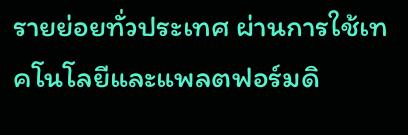รายย่อยทั่วประเทศ ผ่านการใช้เทคโนโลยีและแพลตฟอร์มดิ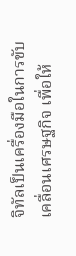จิทัลเป็นเครื่องมือในการขับเคลื่อนเศรษฐกิจ เพื่อให้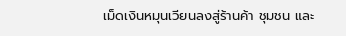เม็ดเงินหมุนเวียนลงสู่ร้านค้า ชุมชน และ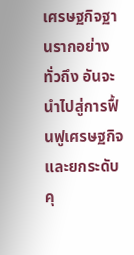เศรษฐกิจฐานรากอย่างทั่วถึง อันจะนำไปสู่การฟื้นฟูเศรษฐกิจและยกระดับคุ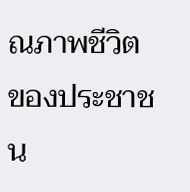ณภาพชีวิตของประชาชน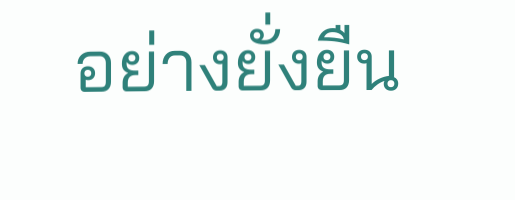อย่างยั่งยืน